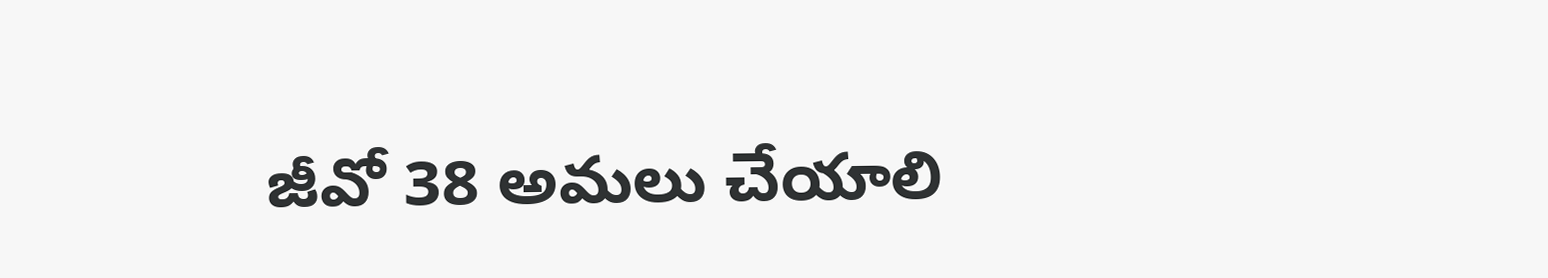జీవో 38 అమలు చేయాలి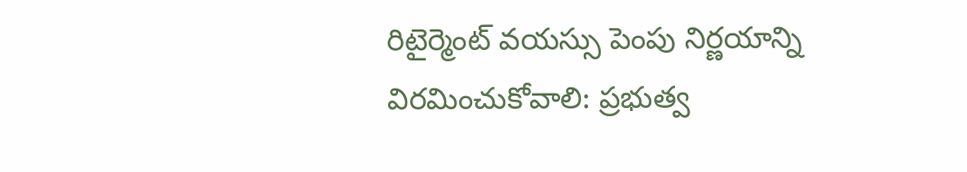రిటైర్మెంట్ వయస్సు పెంపు నిర్ణయాన్ని విరమించుకోవాలి: ప్రభుత్వ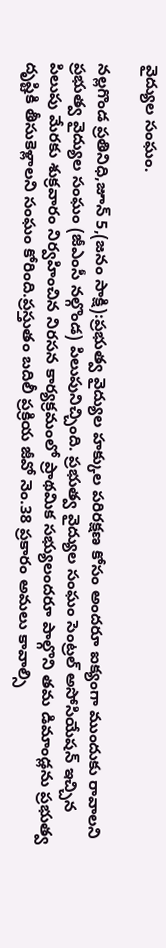వైద్యుల సంఘం.

నల్లగొండ ప్రతినిధి,జూన్ 5,(జనం సాక్షి):ప్రభుత్వ వైద్యుల హక్కుల పరిరక్షణ కోసం అందరూ ఐక్యంగా ముందుకు రావాలని ప్రభుత్వ వైద్యుల సంఘం (జీఎంసీ నల్గొండ) పిలుపునిచ్చింది. ప్రభుత్వ వైద్యుల సంఘం సెంట్రల్ అసోసియేషన్ ఇచ్చిన పిలుపు మేరకు శుక్రవారం నిర్వహించిన నిరసన కార్యక్రమంలో ప్రాథమిక సభ్యులందరూ పాల్గొని తమ డిమాండ్లను ప్రభుత్వ దృష్టికి తీసుకెళ్లాలని సంఘం కోరింది.ప్రస్తుతం బదిలీ ప్రక్రియ జీవో నెం.38 ప్రకారం అమలు కావాల్సి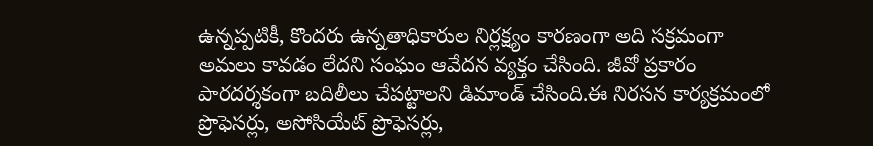ఉన్నప్పటికీ, కొందరు ఉన్నతాధికారుల నిర్లక్ష్యం కారణంగా అది సక్రమంగా అమలు కావడం లేదని సంఘం ఆవేదన వ్యక్తం చేసింది. జీవో ప్రకారం పారదర్శకంగా బదిలీలు చేపట్టాలని డిమాండ్ చేసింది.ఈ నిరసన కార్యక్రమంలో ప్రొఫెసర్లు, అసోసియేట్ ప్రొఫెసర్లు,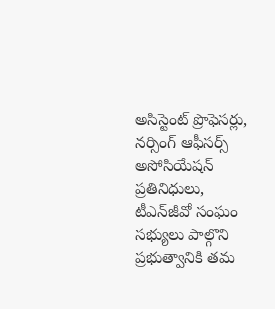అసిస్టెంట్ ప్రొఫెసర్లు, నర్సింగ్ ఆఫీసర్స్ అసోసియేషన్ ప్రతినిధులు, టీఎన్‌జీవో సంఘం సభ్యులు పాల్గొని ప్రభుత్వానికి తమ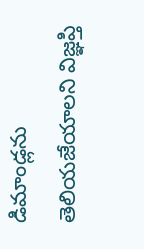డిమాండ్లను తెలియజేయాలని విజ్ఞప్తి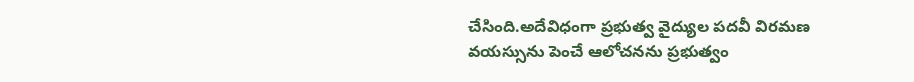చేసింది.అదేవిధంగా ప్రభుత్వ వైద్యుల పదవీ విరమణ వయస్సును పెంచే ఆలోచనను ప్రభుత్వం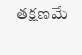తక్షణమే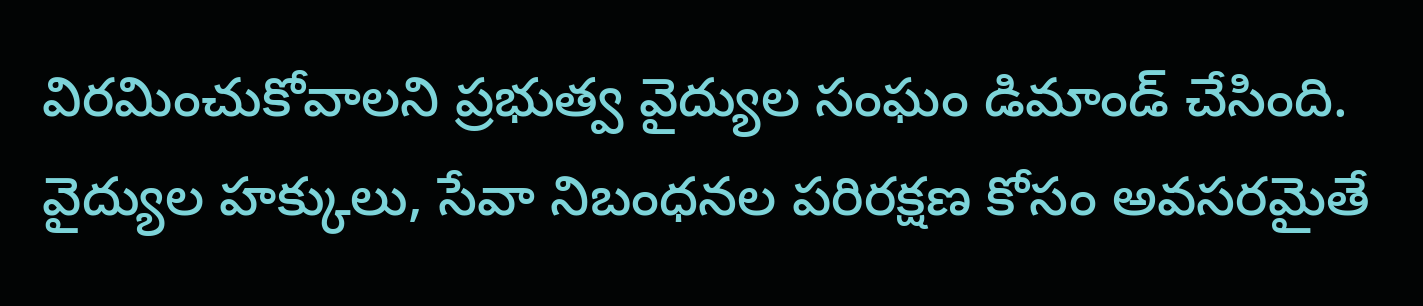విరమించుకోవాలని ప్రభుత్వ వైద్యుల సంఘం డిమాండ్ చేసింది. వైద్యుల హక్కులు, సేవా నిబంధనల పరిరక్షణ కోసం అవసరమైతే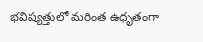భవిష్యత్తులో మరింత ఉధృతంగా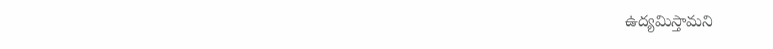ఉద్యమిస్తామని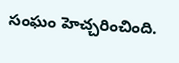సంఘం హెచ్చరించింది.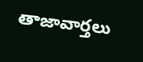తాజావార్తలు